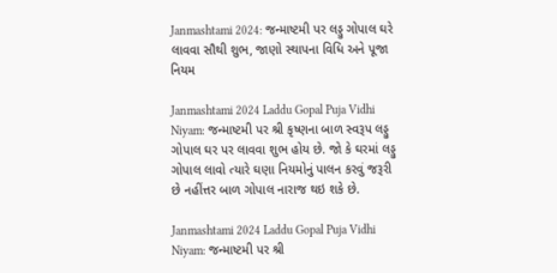Janmashtami 2024: જન્માષ્ટમી પર લડ્ડુ ગોપાલ ઘરે લાવવા સૌથી શુભ, જાણો સ્થાપના વિધિ અને પૂજા નિયમ

Janmashtami 2024 Laddu Gopal Puja Vidhi Niyam: જન્માષ્ટમી પર શ્રી કૃષ્ણના બાળ સ્વરૂપ લડ્ડુ ગોપાલ ઘર પર લાવવા શુભ હોય છે. જો કે ઘરમાં લડ્ડુ ગોપાલ લાવો ત્યારે ઘણા નિયમોનું પાલન કરવું જરૂરી છે નહીંત્તર બાળ ગોપાલ નારાજ થઇ શકે છે.

Janmashtami 2024 Laddu Gopal Puja Vidhi Niyam: જન્માષ્ટમી પર શ્રી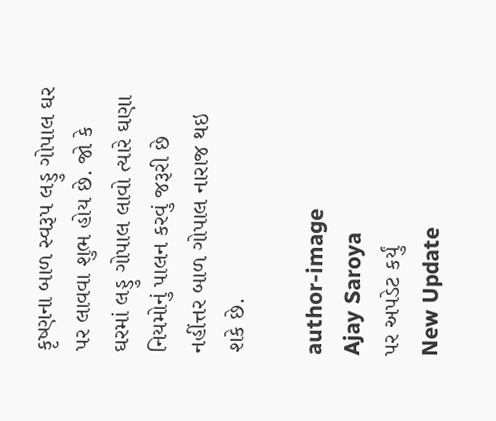કૃષ્ણના બાળ સ્વરૂપ લડ્ડુ ગોપાલ ઘર પર લાવવા શુભ હોય છે. જો કે ઘરમાં લડ્ડુ ગોપાલ લાવો ત્યારે ઘણા નિયમોનું પાલન કરવું જરૂરી છે નહીંત્તર બાળ ગોપાલ નારાજ થઇ શકે છે.

author-image
Ajay Saroya
પર અપડેટ કર્યું
New Update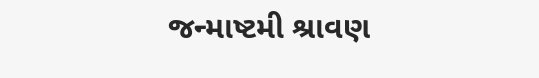જન્માષ્ટમી શ્રાવણ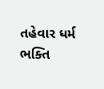તહેવાર ધર્મ ભક્તિ